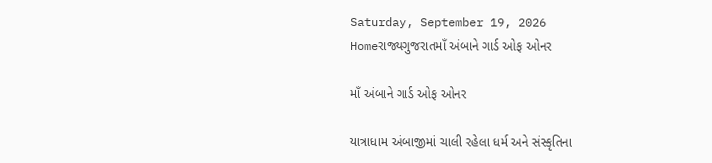Saturday, September 19, 2026
Homeરાજ્યગુજરાતમાઁ અંબાને ગાર્ડ ઓફ ઓનર

માઁ અંબાને ગાર્ડ ઓફ ઓનર

યાત્રાધામ અંબાજીમાં ચાલી રહેલા ધર્મ અને સંસ્કૃતિના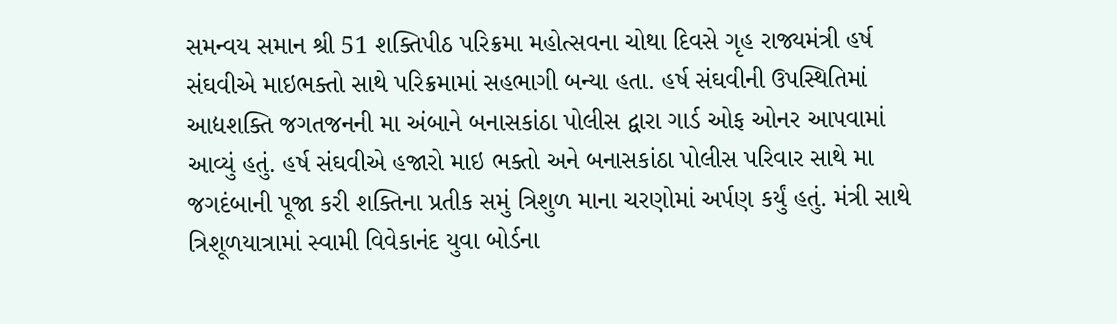સમન્વય સમાન શ્રી 51 શક્તિપીઠ પરિક્રમા મહોત્સવના ચોથા દિવસે ગૃહ રાજ્યમંત્રી હર્ષ સંઘવીએ માઇભક્તો સાથે પરિક્રમામાં સહભાગી બન્યા હતા. હર્ષ સંઘવીની ઉપસ્થિતિમાં આદ્યશક્તિ જગતજનની મા અંબાને બનાસકાંઠા પોલીસ દ્વારા ગાર્ડ ઓફ ઓનર આપવામાં આવ્યું હતું. હર્ષ સંઘવીએ હજારો માઇ ભક્તો અને બનાસકાંઠા પોલીસ પરિવાર સાથે મા જગદંબાની પૂજા કરી શક્તિના પ્રતીક સમું ત્રિશુળ માના ચરણોમાં અર્પણ કર્યું હતું. મંત્રી સાથે ત્રિશૂળયાત્રામાં સ્વામી વિવેકાનંદ યુવા બોર્ડના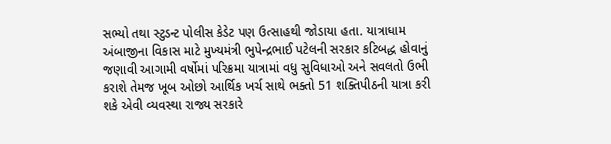સભ્યો તથા સ્ટુડન્ટ પોલીસ કેડેટ પણ ઉત્સાહથી જોડાયા હતા. યાત્રાધામ અંબાજીના વિકાસ માટે મુખ્યમંત્રી ભુપેન્દ્રભાઈ પટેલની સરકાર કટિબદ્ધ હોવાનું જણાવી આગામી વર્ષોમાં પરિક્રમા યાત્રામાં વધુ સુવિધાઓ અને સવલતો ઉભી કરાશે તેમજ ખૂબ ઓછો આર્થિક ખર્ચ સાથે ભક્તો 51 શક્તિપીઠની યાત્રા કરી શકે એવી વ્યવસ્થા રાજ્ય સરકારે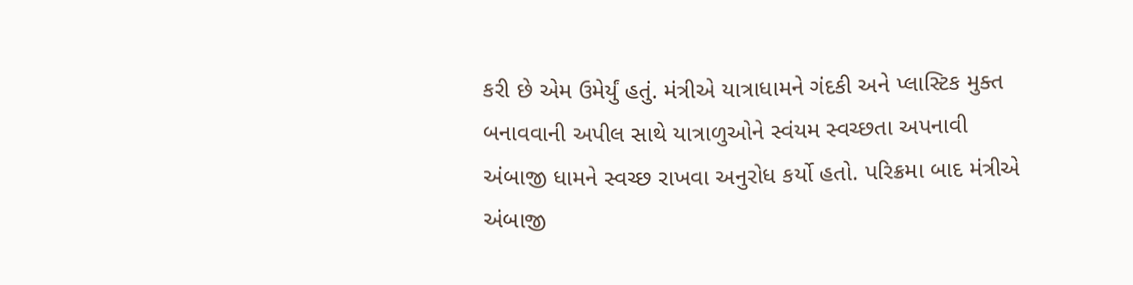કરી છે એમ ઉમેર્યું હતું. મંત્રીએ યાત્રાધામને ગંદકી અને પ્લાસ્ટિક મુક્ત બનાવવાની અપીલ સાથે યાત્રાળુઓને સ્વંયમ સ્વચ્છતા અપનાવી અંબાજી ધામને સ્વચ્છ રાખવા અનુરોધ કર્યો હતો. પરિક્રમા બાદ મંત્રીએ અંબાજી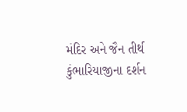મંદિર અને જૈન તીર્થ કુંભારિયાજીના દર્શન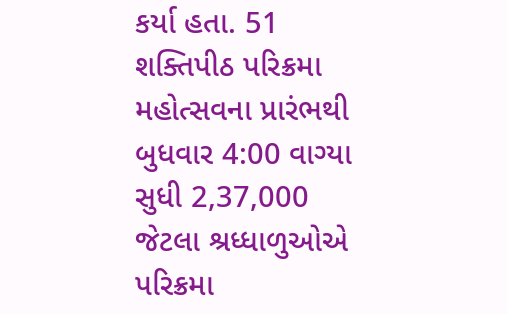કર્યા હતા. 51 શક્તિપીઠ પરિક્રમા મહોત્સવના પ્રારંભથી બુધવાર 4:00 વાગ્યા સુધી 2,37,000 જેટલા શ્રધ્ધાળુઓએ પરિક્રમા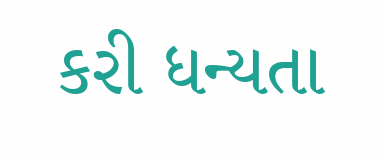કરી ધન્યતા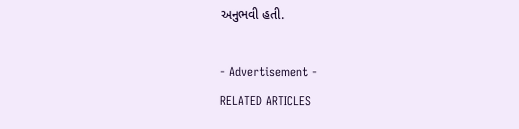અનુભવી હતી.

- Advertisement -
RELATED ARTICLES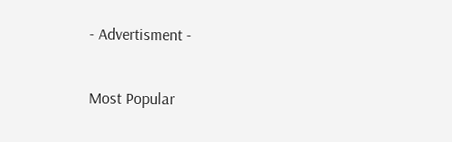- Advertisment -

Most Popular